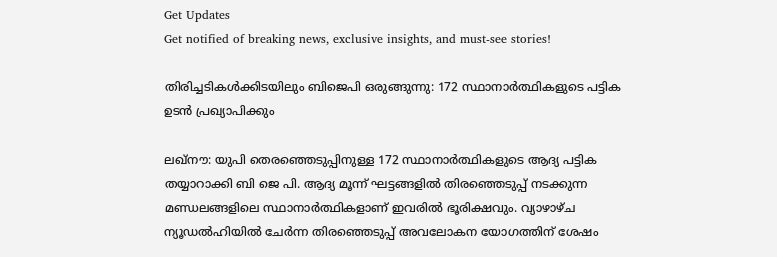Get Updates
Get notified of breaking news, exclusive insights, and must-see stories!

തിരിച്ചടികള്‍ക്കിടയിലും ബിജെപി ഒരുങ്ങുന്നു: 172 സ്ഥാനാർത്ഥികളുടെ പട്ടിക ഉടന്‍ പ്രഖ്യാപിക്കും

ലഖ്‌നൗ: യുപി തെരഞ്ഞെടുപ്പിനുള്ള 172 സ്ഥാനാർത്ഥികളുടെ ആദ്യ പട്ടിക തയ്യാറാക്കി ബി ജെ പി. ആദ്യ മൂന്ന് ഘട്ടങ്ങളില്‍ തിരഞ്ഞെടുപ്പ് നടക്കുന്ന മണ്ഡലങ്ങളിലെ സ്ഥാനാർത്ഥികളാണ് ഇവരില്‍ ഭൂരിക്ഷവും. വ്യാഴാഴ്ച ന്യൂഡൽഹിയിൽ ചേർന്ന തിരഞ്ഞെടുപ്പ് അവലോകന യോഗത്തിന് ശേഷം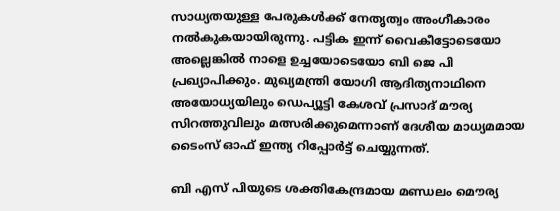സാധ്യതയുള്ള പേരുകൾക്ക് നേതൃത്വം അംഗീകാരം നല്‍കുകയായിരുന്നു. പട്ടിക ഇന്ന് വൈകീട്ടോടെയോ അല്ലെങ്കില്‍ നാളെ ഉച്ചയോടെയോ ബി ജെ പി പ്രഖ്യാപിക്കും. മുഖ്യമന്ത്രി യോഗി ആദിത്യനാഥിനെ അയോധ്യയിലും ഡെപ്യൂട്ടി കേശവ് പ്രസാദ് മൗര്യ സിറത്തുവിലും മത്സരിക്കുമെന്നാണ് ദേശീയ മാധ്യമമായ ടൈംസ് ഓഫ് ഇന്ത്യ റിപ്പോർട്ട് ചെയ്യുന്നത്.

ബി എസ് പിയുടെ ശക്തികേന്ദ്രമായ മണ്ഡലം മൌര്യ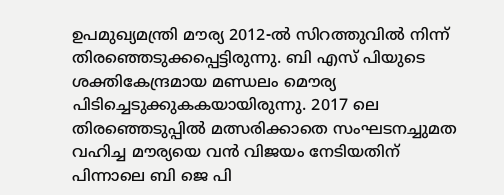ഉപമുഖ്യമന്ത്രി മൗര്യ 2012-ൽ സിറത്തുവിൽ നിന്ന് തിരഞ്ഞെടുക്കപ്പെട്ടിരുന്നു. ബി എസ് പിയുടെ ശക്തികേന്ദ്രമായ മണ്ഡലം മൌര്യ പിടിച്ചെടുക്കുകകയായിരുന്നു. 2017 ലെ തിരഞ്ഞെടുപ്പില്‍ മത്സരിക്കാതെ സംഘടനച്ചുമത വഹിച്ച മൗര്യയെ വന്‍ വിജയം നേടിയതിന് പിന്നാലെ ബി ജെ പി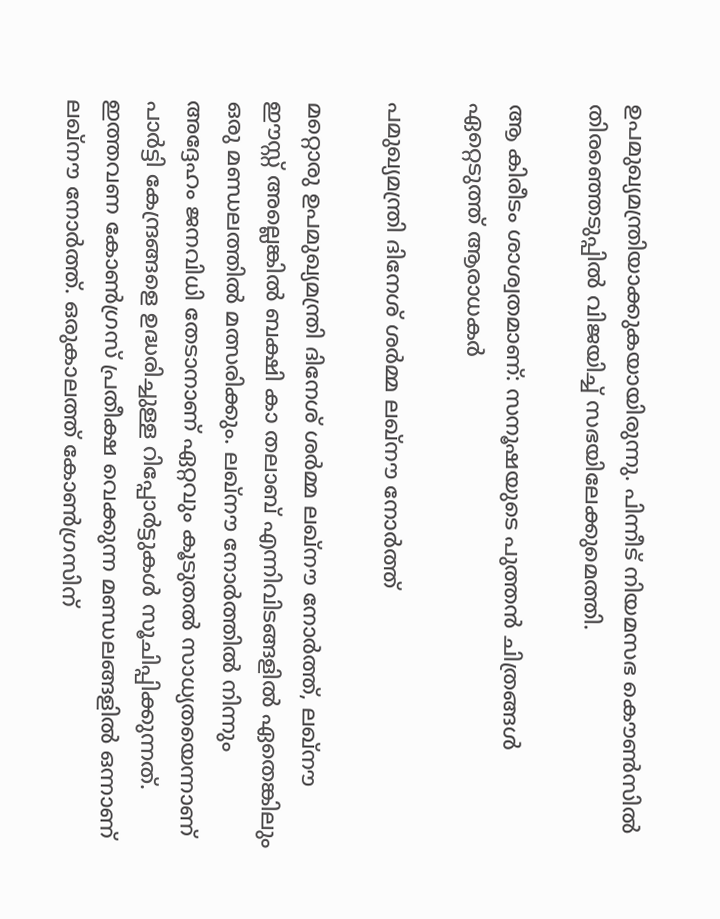ഉപമുഖ്യമന്ത്രിയാക്കുകയായിരുന്നു. പിന്നീട് നിയമസഭ കൌണ്‍സില്‍ തിരഞ്ഞെടുപ്പില്‍ വിജയിച്ച് സഭയിലേക്കുമെത്തി.

ആ കിരീടം ശാശ്വതമാണ്: സനൂഷയുടെ പുത്തന്‍ ചിത്രങ്ങള്‍ ഏറ്റെടുത്ത് ആരാധകർ

പമുഖ്യമന്ത്രി ദിനേശ് ശർമ്മ ലഖ്‌നൗ നോർത്ത്

മറ്റൊരു ഉപമുഖ്യമന്ത്രി ദിനേശ് ശർമ്മ ലഖ്‌നൗ നോർത്ത്, ലഖ്‌നൗ ഈസ്റ്റ് അല്ലെങ്കിൽ ബക്ഷി കാ തലാബ് എന്നിവിടങ്ങളില്‍ ഏതെങ്കിലും ഒരു മണ്ഡലത്തില്‍ മത്സരിക്കും. ലഖ്‌നൗ നോർത്തില്‍ നിന്നും അദ്ദേഹം ജനവിധി തേടാനാണ് ഏറ്റവും കൂടുതല്‍ സാധ്യതയെന്നാണ് പാർട്ടി കേന്ദ്രങ്ങളെ ഉദ്ധരിച്ചുള്ള റിപ്പോർട്ടുകള്‍ സൂചിപ്പിക്കുന്നത്. ഇത്തവണ കോണ്‍ഗ്രസ് പ്രതീക്ഷ വെക്കുന്ന മണ്ഡലങ്ങളില്‍ ഒന്നാണ് ലഖ്‌നൗ നോർത്ത്. ഒരുകാലത്ത് കോണ്‍ഗ്രസിന്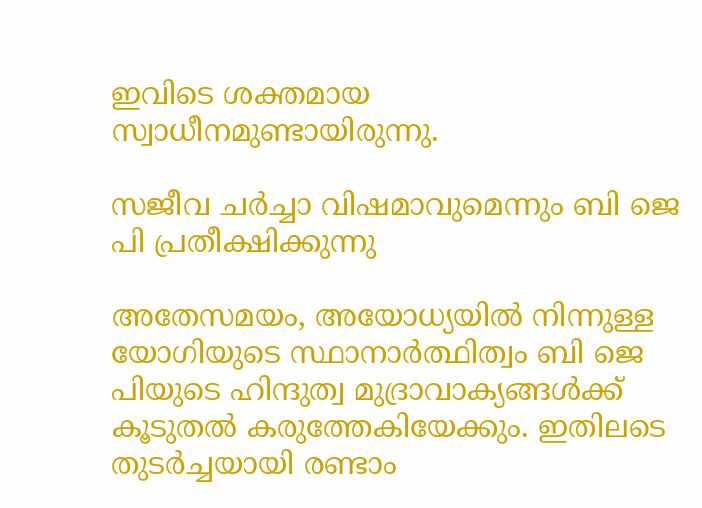ഇവിടെ ശക്തമായ സ്വാധീനമുണ്ടായിരുന്നു.

സജീവ ചർച്ചാ വിഷമാവുമെന്നും ബി ജെ പി പ്രതീക്ഷിക്കുന്നു

അതേസമയം, അയോധ്യയിൽ നിന്നുള്ള യോഗിയുടെ സ്ഥാനാർത്ഥിത്വം ബി ജെ പിയുടെ ഹിന്ദുത്വ മുദ്രാവാക്യങ്ങള്‍ക്ക് കൂടുതല്‍ കരുത്തേകിയേക്കും. ഇതിലടെ തുടർച്ചയായി രണ്ടാം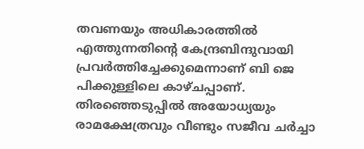തവണയും അധികാരത്തിൽ എത്തുന്നതിന്റെ കേന്ദ്രബിന്ദുവായി പ്രവർത്തിച്ചേക്കുമെന്നാണ് ബി ജെ പിക്കുള്ളിലെ കാഴ്ചപ്പാണ്. തിരഞ്ഞെടുപ്പില്‍ അയോധ്യയും രാമക്ഷേത്രവും വീണ്ടും സജീവ ചർച്ചാ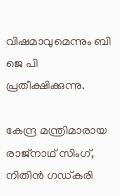വിഷമാവുമെന്നും ബി ജെ പി പ്രതീക്ഷിക്കുന്നു.

കേന്ദ്ര മന്ത്രിമാരായ രാജ്‌നാഥ് സിംഗ്, നിതിൻ ഗഡ്കരി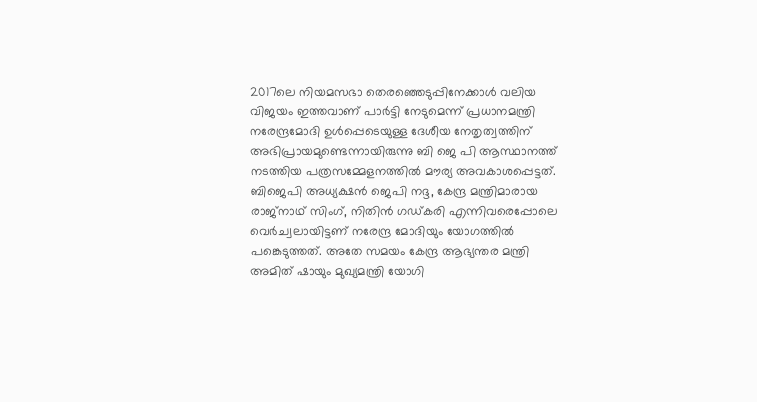2017ലെ നിയമസഭാ തെരഞ്ഞെടുപ്പിനേക്കാൾ വലിയ വിജയം ഇത്തവാണ് പാർട്ടി നേടുമെന്ന് പ്രധാനമന്ത്രി നരേന്ദ്രമോദി ഉൾപ്പെടെയുള്ള ദേശീയ നേതൃത്വത്തിന് അഭിപ്രായമുണ്ടെന്നായിരുന്നു ബി ജെ പി ആസ്ഥാനത്ത് നടത്തിയ പത്രസമ്മേളനത്തിൽ മൗര്യ അവകാശപ്പെട്ടത്. ബിജെപി അധ്യക്ഷൻ ജെപി നദ്ദ, കേന്ദ്ര മന്ത്രിമാരായ രാജ്‌നാഥ് സിംഗ്, നിതിൻ ഗഡ്കരി എന്നിവരെപ്പോലെ വെർച്വലായിട്ടണ് നരേന്ദ്ര മോദിയും യോഗത്തിൽ പങ്കെടുത്തത്. അതേ സമയം കേന്ദ്ര ആഭ്യന്തര മന്ത്രി അമിത് ഷായും മുഖ്യമന്ത്രി യോഗി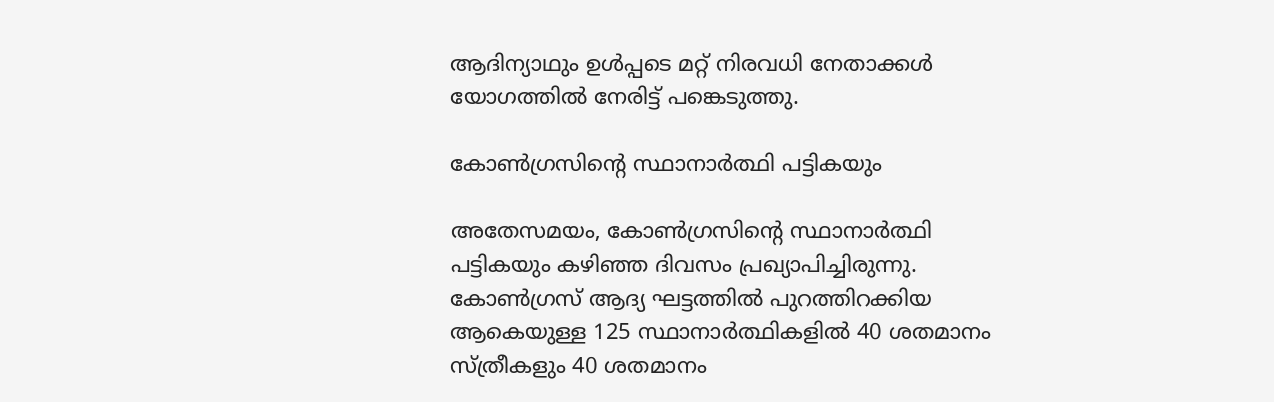ആദിന്യാഥും ഉള്‍പ്പടെ മറ്റ് നിരവധി നേതാക്കള്‍ യോഗത്തില്‍ നേരിട്ട് പങ്കെടുത്തു.

കോണ്‍ഗ്രസിന്റെ സ്ഥാനാർത്ഥി പട്ടികയും

അതേസമയം, കോണ്‍ഗ്രസിന്റെ സ്ഥാനാർത്ഥി പട്ടികയും കഴിഞ്ഞ ദിവസം പ്രഖ്യാപിച്ചിരുന്നു. കോണ്‍ഗ്രസ് ആദ്യ ഘട്ടത്തില്‍ പുറത്തിറക്കിയ ആകെയുള്ള 125 സ്ഥാനാർത്ഥികളിൽ 40 ശതമാനം സ്ത്രീകളും 40 ശതമാനം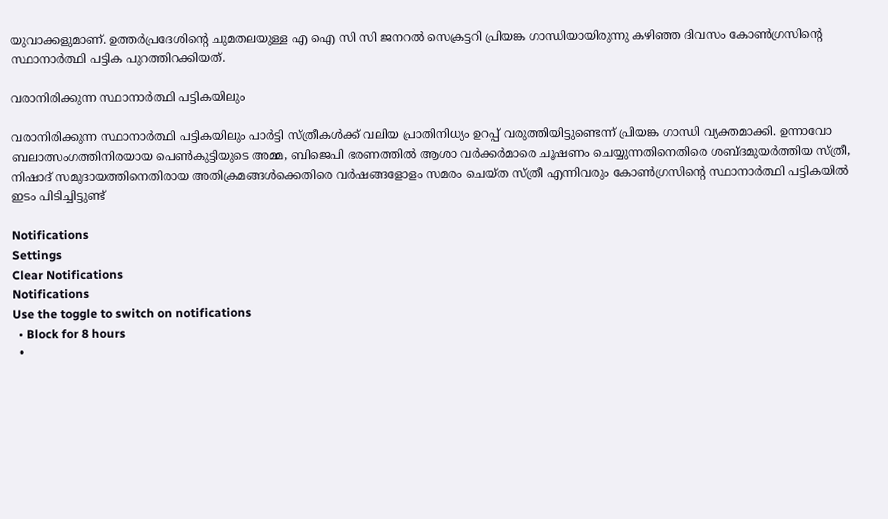യുവാക്കളുമാണ്. ഉത്തർപ്രദേശിന്റെ ചുമതലയുള്ള എ ഐ സി സി ജനറല്‍ സെക്രട്ടറി പ്രിയങ്ക ഗാന്ധിയായിരുന്നു കഴിഞ്ഞ ദിവസം കോണ്‍ഗ്രസിന്റെ സ്ഥാനാർത്ഥി പട്ടിക പുറത്തിറക്കിയത്.

വരാനിരിക്കുന്ന സ്ഥാനാർത്ഥി പട്ടികയിലും

വരാനിരിക്കുന്ന സ്ഥാനാർത്ഥി പട്ടികയിലും പാർട്ടി സ്ത്രീകൾക്ക് വലിയ പ്രാതിനിധ്യം ഉറപ്പ് വരുത്തിയിട്ടുണ്ടെന്ന് പ്രിയങ്ക ഗാന്ധി വ്യക്തമാക്കി. ഉന്നാവോ ബലാത്സംഗത്തിനിരയായ പെൺകുട്ടിയുടെ അമ്മ, ബിജെപി ഭരണത്തിൽ ആശാ വർക്കർമാരെ ചൂഷണം ചെയ്യുന്നതിനെതിരെ ശബ്ദമുയർത്തിയ സ്ത്രീ, നിഷാദ് സമുദായത്തിനെതിരായ അതിക്രമങ്ങൾക്കെതിരെ വർഷങ്ങളോളം സമരം ചെയ്ത സ്ത്രീ എന്നിവരും കോണ്‍ഗ്രസിന്റെ സ്ഥാനാർത്ഥി പട്ടികയില്‍ ഇടം പിടിച്ചിട്ടുണ്ട്

Notifications
Settings
Clear Notifications
Notifications
Use the toggle to switch on notifications
  • Block for 8 hours
  •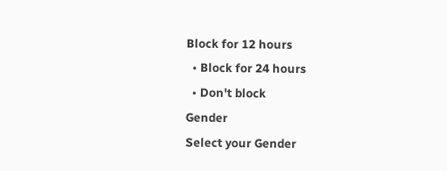Block for 12 hours
  • Block for 24 hours
  • Don't block
Gender
Select your Gender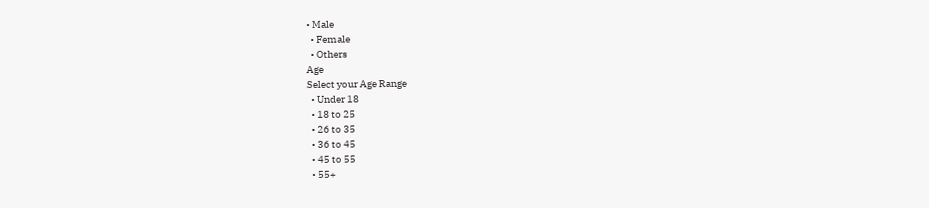• Male
  • Female
  • Others
Age
Select your Age Range
  • Under 18
  • 18 to 25
  • 26 to 35
  • 36 to 45
  • 45 to 55
  • 55+